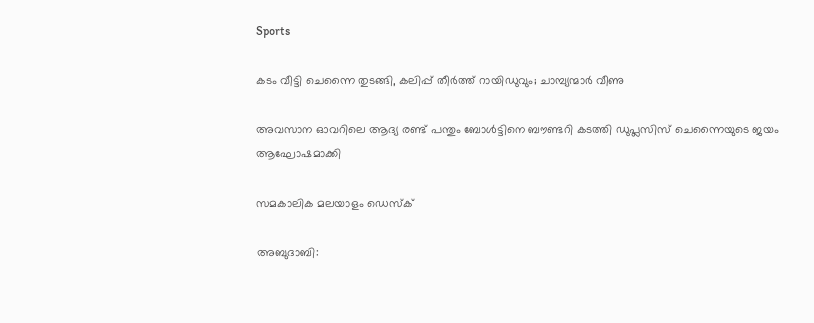Sports

കടം വീട്ടി ചെന്നൈ തുടങ്ങി, കലിപ്പ് തീര്‍ത്ത് റായിഡുവും; ചാമ്പ്യന്മാര്‍ വീണു

അവസാന ഓവറിലെ ആദ്യ രണ്ട് പന്തും ബോള്‍ട്ടിനെ ബൗണ്ടറി കടത്തി ഡുപ്ലസിസ് ചെന്നൈയുടെ ജയം ആഘോഷമാക്കി

സമകാലിക മലയാളം ഡെസ്ക്

അബുദാബി: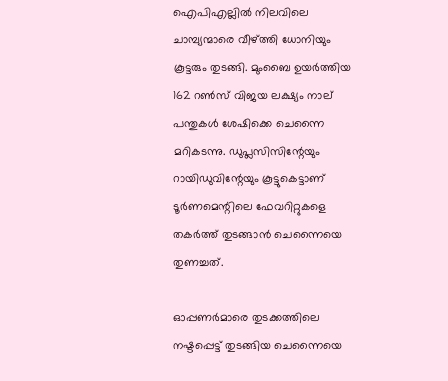ഐപിഎല്ലില്‍ നിലവിലെ ചാമ്പ്യന്മാരെ വീഴ്ത്തി ധോനിയും കൂട്ടരും തുടങ്ങി. മുംബൈ ഉയര്‍ത്തിയ 162 റണ്‍സ് വിജയ ലക്ഷ്യം നാല് പന്തുകള്‍ ശേഷിക്കെ ചെന്നൈ മറികടന്നു. ഡുപ്ലസിസിന്റേയും റായിഡുവിന്റേയും കൂട്ടുകെട്ടാണ് ടൂര്‍ണമെന്റിലെ ഫേവറിറ്റുകളെ തകര്‍ത്ത് തുടങ്ങാന്‍ ചെന്നൈയെ തുണച്ചത്.

ഓപ്പണര്‍മാരെ തുടക്കത്തിലെ നഷ്ടപ്പെട്ട് തുടങ്ങിയ ചെന്നൈയെ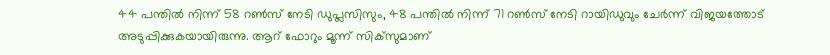44 പന്തില്‍ നിന്ന് 58 റണ്‍സ് നേടി ഡുപ്ലസിസും, 48 പന്തില്‍ നിന്ന് 71 റണ്‍സ് നേടി റായിഡുവും ചേര്‍ന്ന് വിജയത്തോട് അടുപ്പിക്കുകയായിരുന്നു. ആറ് ഫോറും മൂന്ന് സിക്‌സുമാണ്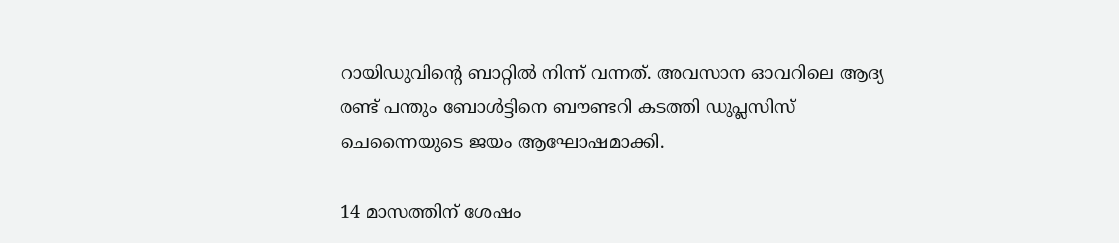റായിഡുവിന്റെ ബാറ്റില്‍ നിന്ന് വന്നത്. അവസാന ഓവറിലെ ആദ്യ രണ്ട് പന്തും ബോള്‍ട്ടിനെ ബൗണ്ടറി കടത്തി ഡുപ്ലസിസ് ചെന്നൈയുടെ ജയം ആഘോഷമാക്കി.

14 മാസത്തിന് ശേഷം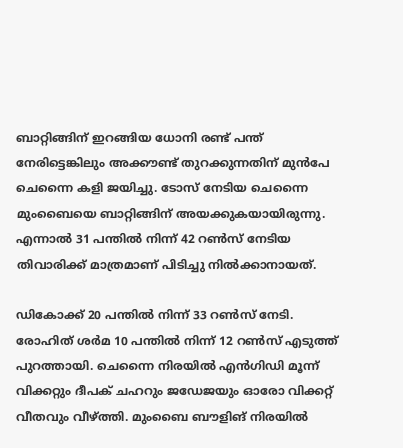ബാറ്റിങ്ങിന് ഇറങ്ങിയ ധോനി രണ്ട് പന്ത് നേരിട്ടെങ്കിലും അക്കൗണ്ട് തുറക്കുന്നതിന് മുന്‍പേ ചെന്നൈ കളി ജയിച്ചു. ടോസ് നേടിയ ചെന്നൈ മുംബൈയെ ബാറ്റിങ്ങിന് അയക്കുകയായിരുന്നു. എന്നാല്‍ 31 പന്തില്‍ നിന്ന് 42 റണ്‍സ് നേടിയ തിവാരിക്ക് മാത്രമാണ് പിടിച്ചു നില്‍ക്കാനായത്.

ഡികോക്ക് 20 പന്തില്‍ നിന്ന് 33 റണ്‍സ് നേടി. രോഹിത് ശര്‍മ 10 പന്തില്‍ നിന്ന് 12 റണ്‍സ് എടുത്ത് പുറത്തായി. ചെന്നൈ നിരയില്‍ എന്‍ഗിഡി മൂന്ന് വിക്കറ്റും ദീപക് ചഹറും ജഡേജയും ഓരോ വിക്കറ്റ് വീതവും വീഴ്ത്തി. മുംബൈ ബൗളിങ് നിരയില്‍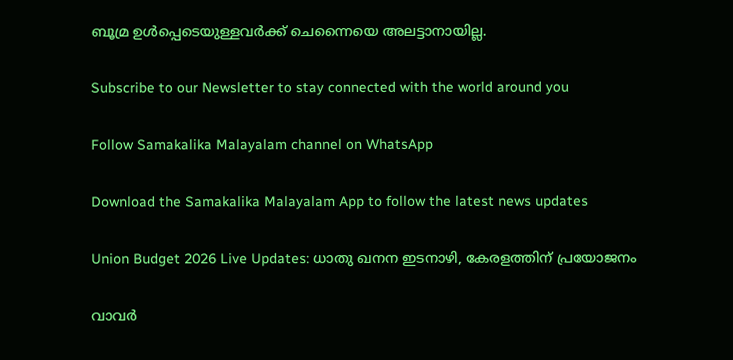ബൂമ്ര ഉള്‍പ്പെടെയുള്ളവര്‍ക്ക് ചെന്നൈയെ അലട്ടാനായില്ല.

Subscribe to our Newsletter to stay connected with the world around you

Follow Samakalika Malayalam channel on WhatsApp

Download the Samakalika Malayalam App to follow the latest news updates

Union Budget 2026 Live Updates: ധാതു ഖനന ഇടനാഴി, കേരളത്തിന് പ്രയോജനം

വാവര്‍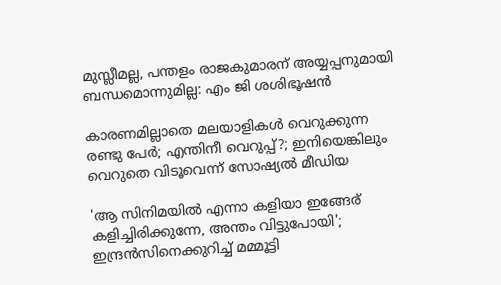മുസ്ലീമല്ല, പന്തളം രാജകുമാരന് അയ്യപ്പനുമായി ബന്ധമൊന്നുമില്ല: എം ജി ശശിഭൂഷന്‍

കാരണമില്ലാതെ മലയാളികള്‍ വെറുക്കുന്ന രണ്ടു പേര്‍; എന്തിനീ വെറുപ്പ്?; ഇനിയെങ്കിലും വെറുതെ വിടൂവെന്ന് സോഷ്യല്‍ മീഡിയ

'ആ സിനിമയിൽ എന്നാ കളിയാ ഇങ്ങേര് കളിച്ചിരിക്കുന്നേ, അന്തം വിട്ടുപോയി'; ഇന്ദ്രൻസിനെക്കുറിച്ച് മമ്മൂട്ടി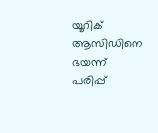യൂറിക് ആസിഡിനെ ഭയന്ന് പരിപ്പ്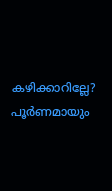കഴിക്കാറില്ലേ? പൂർണമായും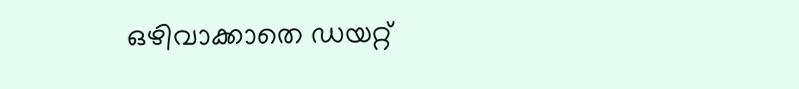ഒഴിവാക്കാതെ ഡയറ്റ്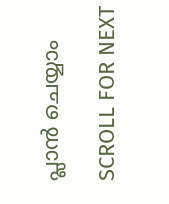പ്ലാൻ ചെയ്യാം

SCROLL FOR NEXT